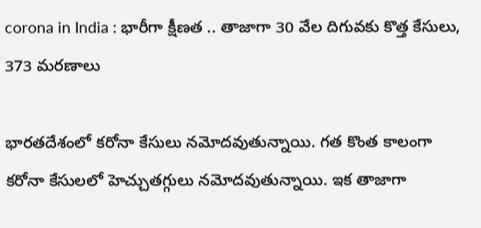corona in India : భారీగా క్షీణత .. తాజాగా 30 వేల దిగువకు కొత్త కేసులు, 373 మరణాలు

భారతదేశంలో కరోనా కేసులు నమోదవుతున్నాయి. గత కొంత కాలంగా కరోనా కేసులలో హెచ్చుతగ్గులు నమోదవుతున్నాయి. ఇక తాజాగా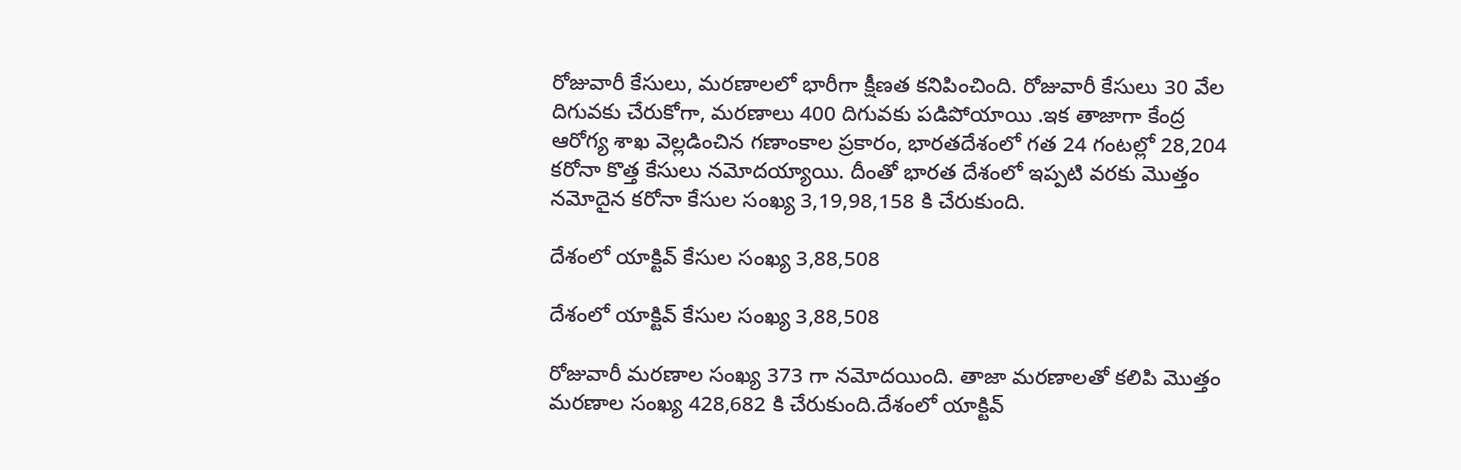రోజువారీ కేసులు, మరణాలలో భారీగా క్షీణత కనిపించింది. రోజువారీ కేసులు 30 వేల దిగువకు చేరుకోగా, మరణాలు 400 దిగువకు పడిపోయాయి .ఇక తాజాగా కేంద్ర ఆరోగ్య శాఖ వెల్లడించిన గణాంకాల ప్రకారం, భారతదేశంలో గత 24 గంటల్లో 28,204 కరోనా కొత్త కేసులు నమోదయ్యాయి. దీంతో భారత దేశంలో ఇప్పటి వరకు మొత్తం నమోదైన కరోనా కేసుల సంఖ్య 3,19,98,158 కి చేరుకుంది.

దేశంలో యాక్టివ్ కేసుల సంఖ్య 3,88,508

దేశంలో యాక్టివ్ కేసుల సంఖ్య 3,88,508

రోజువారీ మరణాల సంఖ్య 373 గా నమోదయింది. తాజా మరణాలతో కలిపి మొత్తం మరణాల సంఖ్య 428,682 కి చేరుకుంది.దేశంలో యాక్టివ్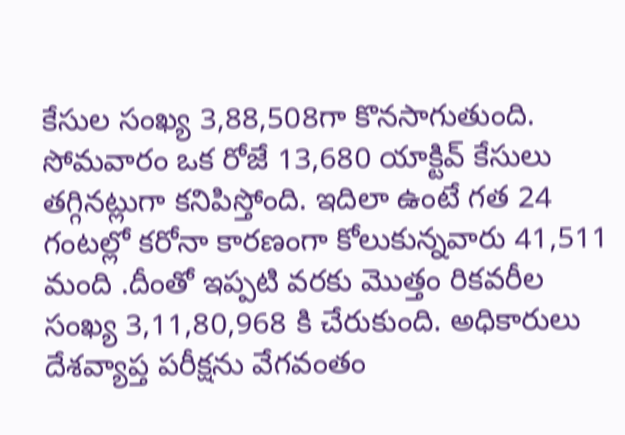కేసుల సంఖ్య 3,88,508గా కొనసాగుతుంది. సోమవారం ఒక రోజే 13,680 యాక్టివ్ కేసులు తగ్గినట్లుగా కనిపిస్తోంది. ఇదిలా ఉంటే గత 24 గంటల్లో కరోనా కారణంగా కోలుకున్నవారు 41,511 మంది .దీంతో ఇప్పటి వరకు మొత్తం రికవరీల సంఖ్య 3,11,80,968 కి చేరుకుంది. అధికారులు దేశవ్యాప్త పరీక్షను వేగవంతం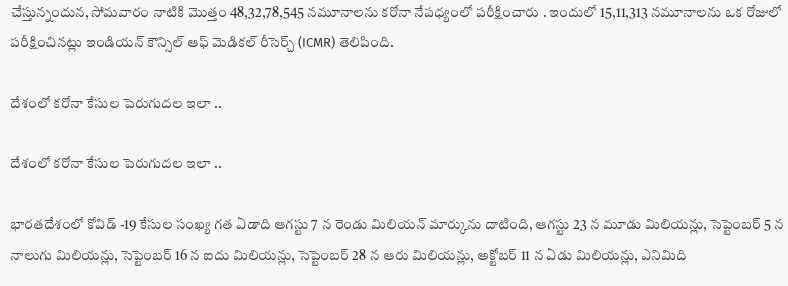చేస్తున్నందున, సోమవారం నాటికి మొత్తం 48,32,78,545 నమూనాలను కరోనా నేపధ్యంలో పరీక్షించారు . ఇందులో 15,11,313 నమూనాలను ఒక రోజులో పరీక్షించినట్లు ఇండియన్ కౌన్సిల్ ఆఫ్ మెడికల్ రీసెర్చ్ (ICMR) తెలిపింది.

దేశంలో కరోనా కేసుల పెరుగుదల ఇలా ..

దేశంలో కరోనా కేసుల పెరుగుదల ఇలా ..

భారతదేశంలో కోవిడ్ -19 కేసుల సంఖ్య గత ఏడాది ఆగస్టు 7 న రెండు మిలియన్ మార్కును దాటింది, ఆగస్టు 23 న మూడు మిలియన్లు, సెప్టెంబర్ 5 న నాలుగు మిలియన్లు, సెప్టెంబర్ 16 న ఐదు మిలియన్లు, సెప్టెంబర్ 28 న ఆరు మిలియన్లు, అక్టోబర్ 11 న ఏడు మిలియన్లు, ఎనిమిది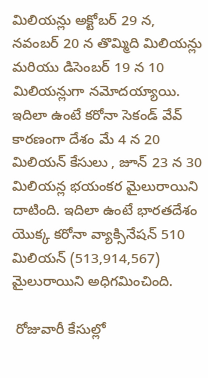మిలియన్లు అక్టోబర్ 29 న, నవంబర్ 20 న తొమ్మిది మిలియన్లు మరియు డిసెంబర్ 19 న 10 మిలియన్లుగా నమోదయ్యాయి. ఇదిలా ఉంటే కరోనా సెకండ్ వేవ్ కారణంగా దేశం మే 4 న 20 మిలియన్ కేసులు , జూన్ 23 న 30 మిలియన్ల భయంకర మైలురాయిని దాటింది. ఇదిలా ఉంటే భారతదేశం యొక్క కరోనా వ్యాక్సినేషన్ 510 మిలియన్ (513,914,567) మైలురాయిని అధిగమించింది.

 రోజువారీ కేసుల్లో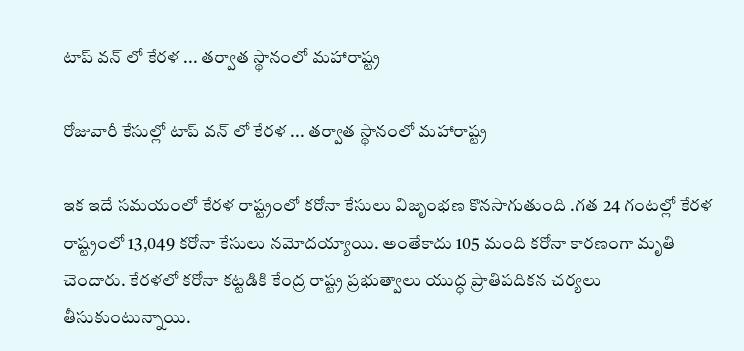టాప్ వన్ లో కేరళ ... తర్వాత స్థానంలో మహారాష్ట్ర

రోజువారీ కేసుల్లో టాప్ వన్ లో కేరళ ... తర్వాత స్థానంలో మహారాష్ట్ర

ఇక ఇదే సమయంలో కేరళ రాష్ట్రంలో కరోనా కేసులు విజృంభణ కొనసాగుతుంది .గత 24 గంటల్లో కేరళ రాష్ట్రంలో 13,049 కరోనా కేసులు నమోదయ్యాయి. అంతేకాదు 105 మంది కరోనా కారణంగా మృతి చెందారు. కేరళలో కరోనా కట్టడికి కేంద్ర రాష్ట్ర ప్రభుత్వాలు యుద్ధ ప్రాతిపదికన చర్యలు తీసుకుంటున్నాయి.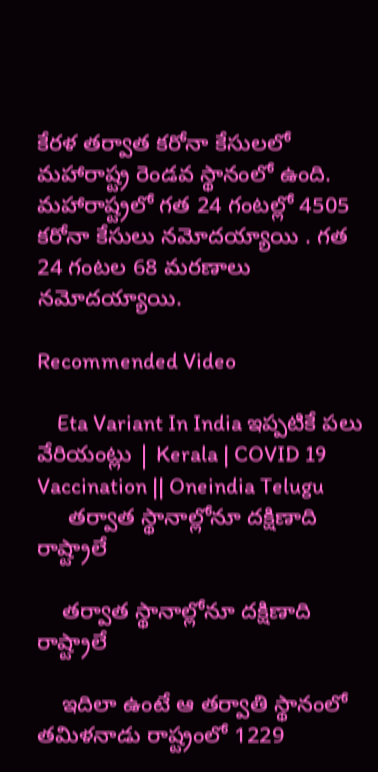కేరళ తర్వాత కరోనా కేసులలో మహారాష్ట్ర రెండవ స్థానంలో ఉంది. మహారాష్ట్రలో గత 24 గంటల్లో 4505 కరోనా కేసులు నమోదయ్యాయి . గత 24 గంటల 68 మరణాలు నమోదయ్యాయి.

Recommended Video

    Eta Variant In India ఇప్పటికే పలు వేరియంట్లు | Kerala | COVID 19 Vaccination || Oneindia Telugu
     తర్వాత స్థానాల్లోనూ దక్షిణాది రాష్ట్రాలే

    తర్వాత స్థానాల్లోనూ దక్షిణాది రాష్ట్రాలే

    ఇదిలా ఉంటే ఆ తర్వాతి స్థానంలో తమిళనాడు రాష్ట్రంలో 1229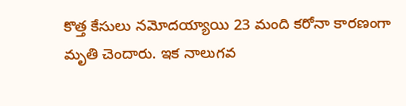కొత్త కేసులు నమోదయ్యాయి 23 మంది కరోనా కారణంగా మృతి చెందారు. ఇక నాలుగవ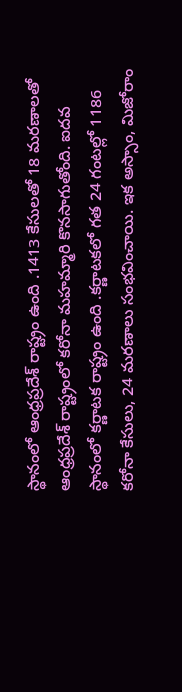స్థానంలో ఆంధ్రప్రదేశ్ రాష్ట్రం ఉంది .1413 కేసులతో 18 మరణాలతో ఆంధ్రప్రదేశ్ రాష్ట్రంలో కరోనా మహమ్మారి కొనసాగుతోంది. ఐదవ స్థానంలో కర్ణాటక రాష్ట్రం ఉంది .కర్ణాటకలో గత 24 గంటల్లో 1186 కరోనా కేసులు, 24 మరణాలు సంభవించాయి. ఇక అస్సాం, మిజోరాం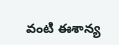వంటి ఈశాన్య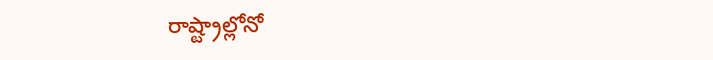రాష్ట్రాల్లోనో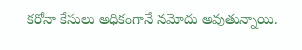కరోనా కేసులు అధికంగానే నమోదు అవుతున్నాయి.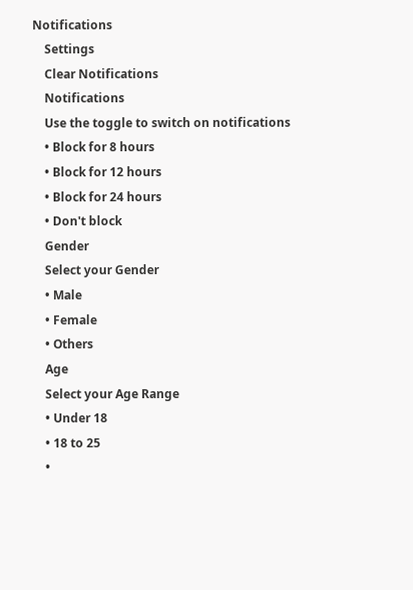Notifications
    Settings
    Clear Notifications
    Notifications
    Use the toggle to switch on notifications
    • Block for 8 hours
    • Block for 12 hours
    • Block for 24 hours
    • Don't block
    Gender
    Select your Gender
    • Male
    • Female
    • Others
    Age
    Select your Age Range
    • Under 18
    • 18 to 25
    •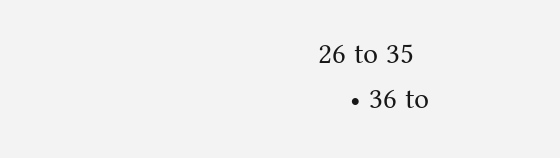26 to 35
    • 36 to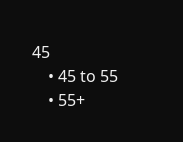45
    • 45 to 55
    • 55+